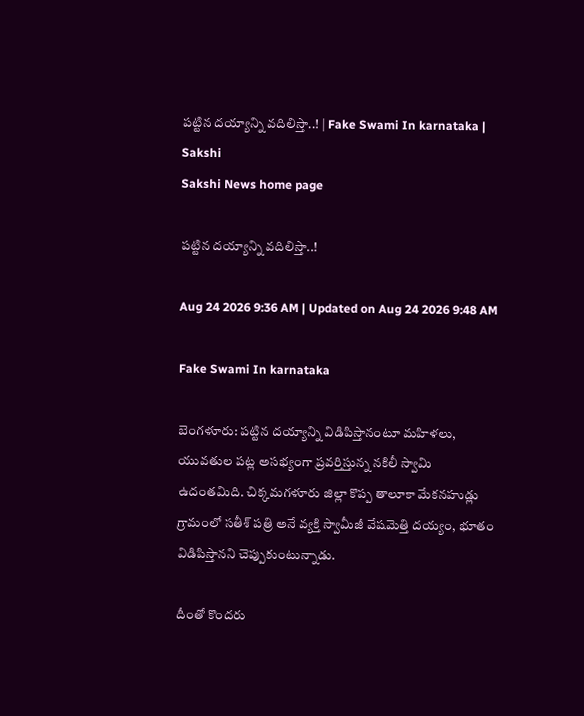పట్టిన దయ్యాన్ని వదిలిస్తా..! | Fake Swami In karnataka | Sakshi
Sakshi News home page

పట్టిన దయ్యాన్ని వదిలిస్తా..!

Aug 24 2026 9:36 AM | Updated on Aug 24 2026 9:48 AM

Fake Swami In karnataka

బెంగళూరు: పట్టిన దయ్యాన్ని విడిపిస్తానంటూ మహిళలు, యువతుల పట్ల అసభ్యంగా ప్రవర్తిస్తున్న నకిలీ స్వామి  ఉదంతమిది. చిక్కమగళూరు జిల్లా కొప్ప తాలూకా మేకనహుడ్లు గ్రామంలో సతీశ్‌ పత్రి అనే వ్యక్తి స్వామీజీ వేషమెత్తి దయ్యం, భూతం విడిపిస్తానని చెప్పుకుంటున్నాడు.

దీంతో కొందరు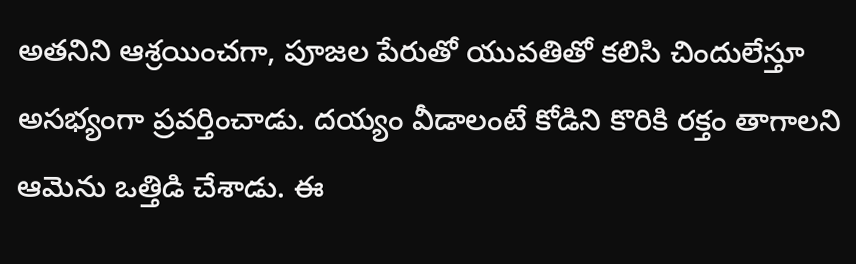అతనిని ఆశ్రయించగా, పూజల పేరుతో యువతితో కలిసి చిందులేస్తూ అసభ్యంగా ప్రవర్తించాడు. దయ్యం వీడాలంటే కోడిని కొరికి రక్తం తాగాలని ఆమెను ఒత్తిడి చేశాడు. ఈ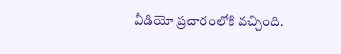వీడియో ప్రచారంలోకి వచ్చింది.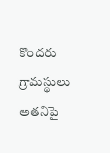కొందరు గ్రామస్థులు అతనిపై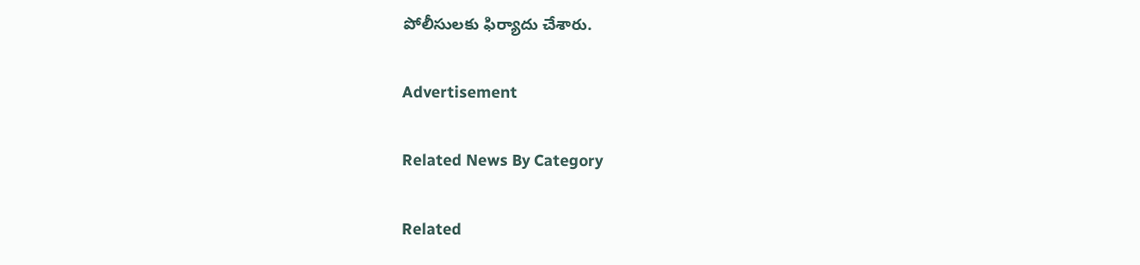పోలీసులకు ఫిర్యాదు చేశారు.

Advertisement

Related News By Category

Related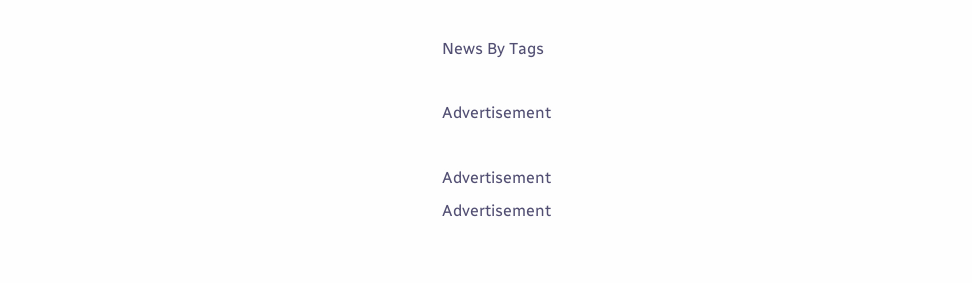News By Tags

Advertisement

Advertisement
Advertisement